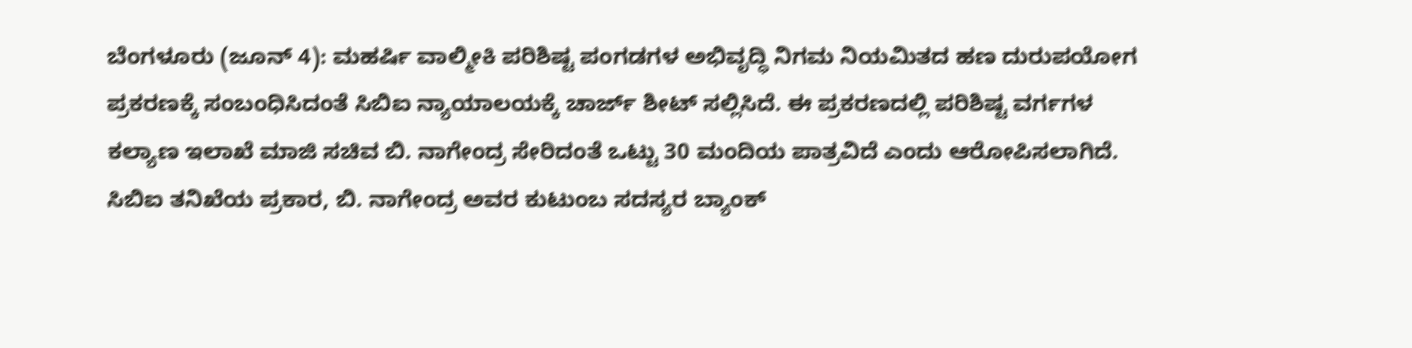ಬೆಂಗಳೂರು (ಜೂನ್ 4): ಮಹರ್ಷಿ ವಾಲ್ಮೀಕಿ ಪರಿಶಿಷ್ಟ ಪಂಗಡಗಳ ಅಭಿವೃದ್ಧಿ ನಿಗಮ ನಿಯಮಿತದ ಹಣ ದುರುಪಯೋಗ ಪ್ರಕರಣಕ್ಕೆ ಸಂಬಂಧಿಸಿದಂತೆ ಸಿಬಿಐ ನ್ಯಾಯಾಲಯಕ್ಕೆ ಚಾರ್ಜ್ ಶೀಟ್ ಸಲ್ಲಿಸಿದೆ. ಈ ಪ್ರಕರಣದಲ್ಲಿ ಪರಿಶಿಷ್ಟ ವರ್ಗಗಳ ಕಲ್ಯಾಣ ಇಲಾಖೆ ಮಾಜಿ ಸಚಿವ ಬಿ. ನಾಗೇಂದ್ರ ಸೇರಿದಂತೆ ಒಟ್ಟು 30 ಮಂದಿಯ ಪಾತ್ರವಿದೆ ಎಂದು ಆರೋಪಿಸಲಾಗಿದೆ.
ಸಿಬಿಐ ತನಿಖೆಯ ಪ್ರಕಾರ, ಬಿ. ನಾಗೇಂದ್ರ ಅವರ ಕುಟುಂಬ ಸದಸ್ಯರ ಬ್ಯಾಂಕ್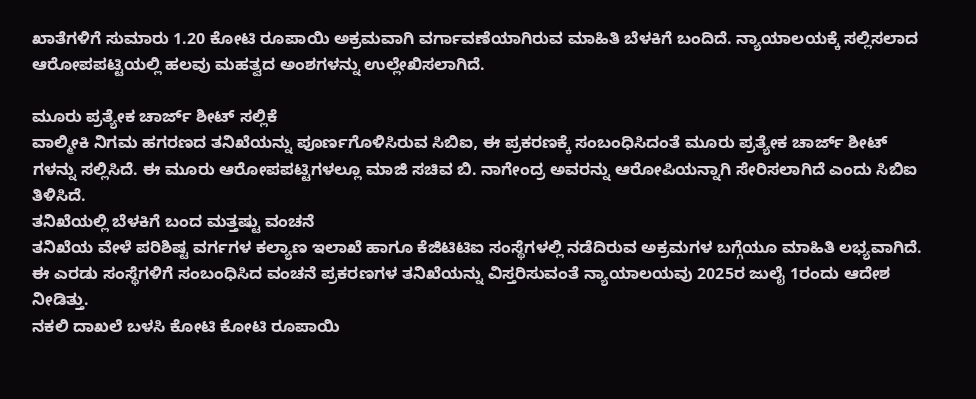ಖಾತೆಗಳಿಗೆ ಸುಮಾರು 1.20 ಕೋಟಿ ರೂಪಾಯಿ ಅಕ್ರಮವಾಗಿ ವರ್ಗಾವಣೆಯಾಗಿರುವ ಮಾಹಿತಿ ಬೆಳಕಿಗೆ ಬಂದಿದೆ. ನ್ಯಾಯಾಲಯಕ್ಕೆ ಸಲ್ಲಿಸಲಾದ ಆರೋಪಪಟ್ಟಿಯಲ್ಲಿ ಹಲವು ಮಹತ್ವದ ಅಂಶಗಳನ್ನು ಉಲ್ಲೇಖಿಸಲಾಗಿದೆ.

ಮೂರು ಪ್ರತ್ಯೇಕ ಚಾರ್ಜ್ ಶೀಟ್ ಸಲ್ಲಿಕೆ
ವಾಲ್ಮೀಕಿ ನಿಗಮ ಹಗರಣದ ತನಿಖೆಯನ್ನು ಪೂರ್ಣಗೊಳಿಸಿರುವ ಸಿಬಿಐ, ಈ ಪ್ರಕರಣಕ್ಕೆ ಸಂಬಂಧಿಸಿದಂತೆ ಮೂರು ಪ್ರತ್ಯೇಕ ಚಾರ್ಜ್ ಶೀಟ್ ಗಳನ್ನು ಸಲ್ಲಿಸಿದೆ. ಈ ಮೂರು ಆರೋಪಪಟ್ಟಿಗಳಲ್ಲೂ ಮಾಜಿ ಸಚಿವ ಬಿ. ನಾಗೇಂದ್ರ ಅವರನ್ನು ಆರೋಪಿಯನ್ನಾಗಿ ಸೇರಿಸಲಾಗಿದೆ ಎಂದು ಸಿಬಿಐ ತಿಳಿಸಿದೆ.
ತನಿಖೆಯಲ್ಲಿ ಬೆಳಕಿಗೆ ಬಂದ ಮತ್ತಷ್ಟು ವಂಚನೆ
ತನಿಖೆಯ ವೇಳೆ ಪರಿಶಿಷ್ಟ ವರ್ಗಗಳ ಕಲ್ಯಾಣ ಇಲಾಖೆ ಹಾಗೂ ಕೆಜಿಟಿಟಿಐ ಸಂಸ್ಥೆಗಳಲ್ಲಿ ನಡೆದಿರುವ ಅಕ್ರಮಗಳ ಬಗ್ಗೆಯೂ ಮಾಹಿತಿ ಲಭ್ಯವಾಗಿದೆ. ಈ ಎರಡು ಸಂಸ್ಥೆಗಳಿಗೆ ಸಂಬಂಧಿಸಿದ ವಂಚನೆ ಪ್ರಕರಣಗಳ ತನಿಖೆಯನ್ನು ವಿಸ್ತರಿಸುವಂತೆ ನ್ಯಾಯಾಲಯವು 2025ರ ಜುಲೈ 1ರಂದು ಆದೇಶ ನೀಡಿತ್ತು.
ನಕಲಿ ದಾಖಲೆ ಬಳಸಿ ಕೋಟಿ ಕೋಟಿ ರೂಪಾಯಿ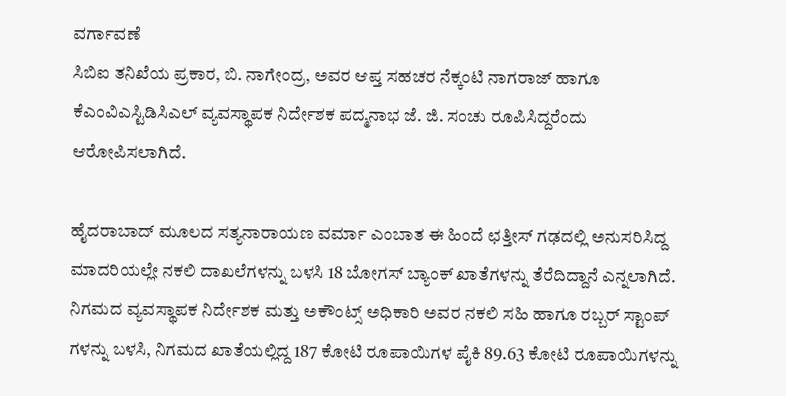ವರ್ಗಾವಣೆ
ಸಿಬಿಐ ತನಿಖೆಯ ಪ್ರಕಾರ, ಬಿ. ನಾಗೇಂದ್ರ, ಅವರ ಆಪ್ತ ಸಹಚರ ನೆಕ್ಕಂಟಿ ನಾಗರಾಜ್ ಹಾಗೂ ಕೆಎಂವಿಎಸ್ಟಿಡಿಸಿಎಲ್ ವ್ಯವಸ್ಥಾಪಕ ನಿರ್ದೇಶಕ ಪದ್ಮನಾಭ ಜೆ. ಜಿ. ಸಂಚು ರೂಪಿಸಿದ್ದರೆಂದು ಆರೋಪಿಸಲಾಗಿದೆ.

ಹೈದರಾಬಾದ್ ಮೂಲದ ಸತ್ಯನಾರಾಯಣ ವರ್ಮಾ ಎಂಬಾತ ಈ ಹಿಂದೆ ಛತ್ತೀಸ್ ಗಢದಲ್ಲಿ ಅನುಸರಿಸಿದ್ದ ಮಾದರಿಯಲ್ಲೇ ನಕಲಿ ದಾಖಲೆಗಳನ್ನು ಬಳಸಿ 18 ಬೋಗಸ್ ಬ್ಯಾಂಕ್ ಖಾತೆಗಳನ್ನು ತೆರೆದಿದ್ದಾನೆ ಎನ್ನಲಾಗಿದೆ. ನಿಗಮದ ವ್ಯವಸ್ಥಾಪಕ ನಿರ್ದೇಶಕ ಮತ್ತು ಅಕೌಂಟ್ಸ್ ಅಧಿಕಾರಿ ಅವರ ನಕಲಿ ಸಹಿ ಹಾಗೂ ರಬ್ಬರ್ ಸ್ಟಾಂಪ್ ಗಳನ್ನು ಬಳಸಿ, ನಿಗಮದ ಖಾತೆಯಲ್ಲಿದ್ದ 187 ಕೋಟಿ ರೂಪಾಯಿಗಳ ಪೈಕಿ 89.63 ಕೋಟಿ ರೂಪಾಯಿಗಳನ್ನು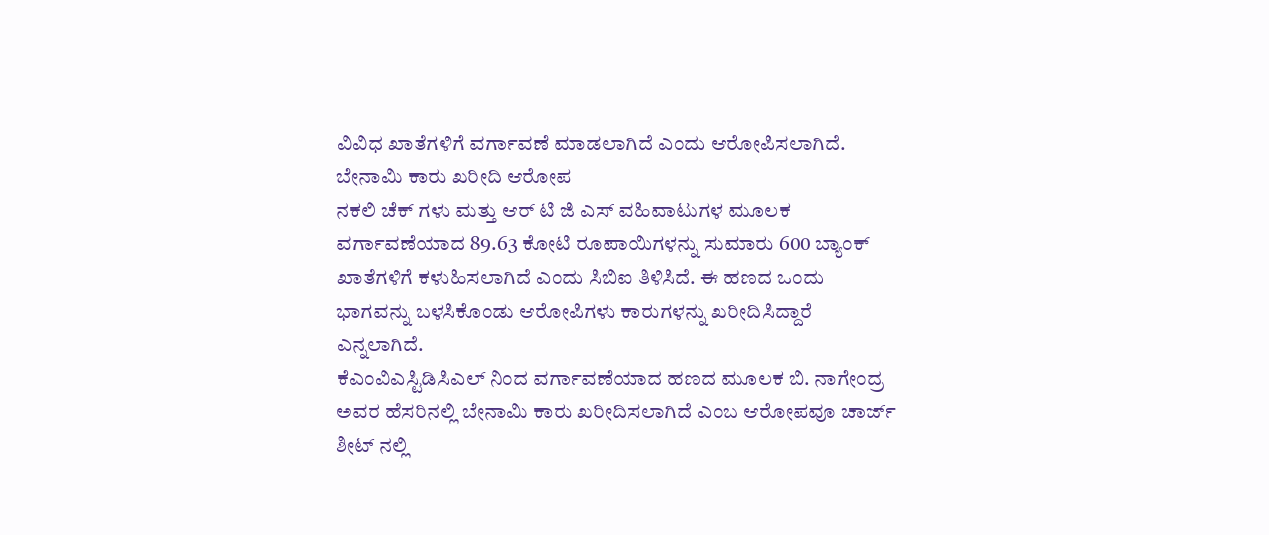ವಿವಿಧ ಖಾತೆಗಳಿಗೆ ವರ್ಗಾವಣೆ ಮಾಡಲಾಗಿದೆ ಎಂದು ಆರೋಪಿಸಲಾಗಿದೆ.
ಬೇನಾಮಿ ಕಾರು ಖರೀದಿ ಆರೋಪ
ನಕಲಿ ಚೆಕ್ ಗಳು ಮತ್ತು ಆರ್ ಟಿ ಜಿ ಎಸ್ ವಹಿವಾಟುಗಳ ಮೂಲಕ ವರ್ಗಾವಣೆಯಾದ 89.63 ಕೋಟಿ ರೂಪಾಯಿಗಳನ್ನು ಸುಮಾರು 600 ಬ್ಯಾಂಕ್ ಖಾತೆಗಳಿಗೆ ಕಳುಹಿಸಲಾಗಿದೆ ಎಂದು ಸಿಬಿಐ ತಿಳಿಸಿದೆ. ಈ ಹಣದ ಒಂದು ಭಾಗವನ್ನು ಬಳಸಿಕೊಂಡು ಆರೋಪಿಗಳು ಕಾರುಗಳನ್ನು ಖರೀದಿಸಿದ್ದಾರೆ ಎನ್ನಲಾಗಿದೆ.
ಕೆಎಂವಿಎಸ್ಟಿಡಿಸಿಎಲ್ ನಿಂದ ವರ್ಗಾವಣೆಯಾದ ಹಣದ ಮೂಲಕ ಬಿ. ನಾಗೇಂದ್ರ ಅವರ ಹೆಸರಿನಲ್ಲಿ ಬೇನಾಮಿ ಕಾರು ಖರೀದಿಸಲಾಗಿದೆ ಎಂಬ ಆರೋಪವೂ ಚಾರ್ಜ್ ಶೀಟ್ ನಲ್ಲಿ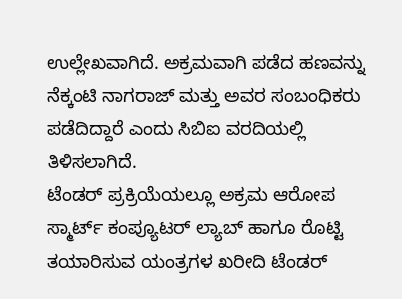ಉಲ್ಲೇಖವಾಗಿದೆ. ಅಕ್ರಮವಾಗಿ ಪಡೆದ ಹಣವನ್ನು ನೆಕ್ಕಂಟಿ ನಾಗರಾಜ್ ಮತ್ತು ಅವರ ಸಂಬಂಧಿಕರು ಪಡೆದಿದ್ದಾರೆ ಎಂದು ಸಿಬಿಐ ವರದಿಯಲ್ಲಿ ತಿಳಿಸಲಾಗಿದೆ.
ಟೆಂಡರ್ ಪ್ರಕ್ರಿಯೆಯಲ್ಲೂ ಅಕ್ರಮ ಆರೋಪ
ಸ್ಮಾರ್ಟ್ ಕಂಪ್ಯೂಟರ್ ಲ್ಯಾಬ್ ಹಾಗೂ ರೊಟ್ಟಿ ತಯಾರಿಸುವ ಯಂತ್ರಗಳ ಖರೀದಿ ಟೆಂಡರ್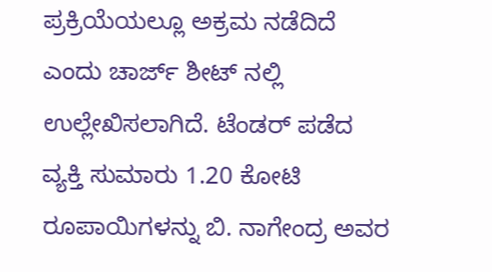ಪ್ರಕ್ರಿಯೆಯಲ್ಲೂ ಅಕ್ರಮ ನಡೆದಿದೆ ಎಂದು ಚಾರ್ಜ್ ಶೀಟ್ ನಲ್ಲಿ ಉಲ್ಲೇಖಿಸಲಾಗಿದೆ. ಟೆಂಡರ್ ಪಡೆದ ವ್ಯಕ್ತಿ ಸುಮಾರು 1.20 ಕೋಟಿ ರೂಪಾಯಿಗಳನ್ನು ಬಿ. ನಾಗೇಂದ್ರ ಅವರ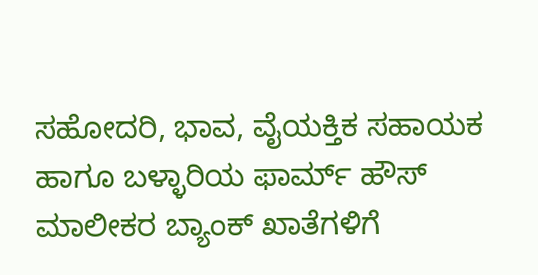ಸಹೋದರಿ, ಭಾವ, ವೈಯಕ್ತಿಕ ಸಹಾಯಕ ಹಾಗೂ ಬಳ್ಳಾರಿಯ ಫಾರ್ಮ್ ಹೌಸ್ ಮಾಲೀಕರ ಬ್ಯಾಂಕ್ ಖಾತೆಗಳಿಗೆ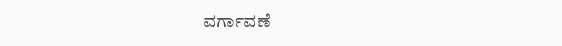ವರ್ಗಾವಣೆ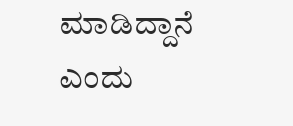ಮಾಡಿದ್ದಾನೆ ಎಂದು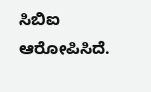ಸಿಬಿಐ ಆರೋಪಿಸಿದೆ.